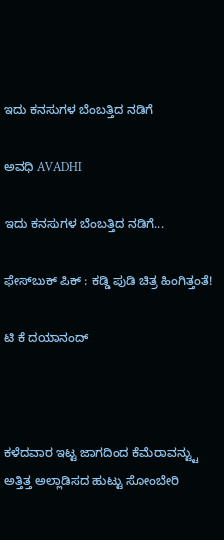ಇದು ಕನಸುಗಳ ಬೆಂಬತ್ತಿದ ನಡಿಗೆ‍

ಅವಧಿ AVADHI

ಇದು ಕನಸುಗಳ ಬೆಂಬತ್ತಿದ ನಡಿಗೆ...

ಫೇಸ್‌ಬುಕ್ ಪಿಕ್ : ಕಡ್ಡಿ ಪುಡಿ ಚಿತ್ರ ಹಿಂಗಿತ್ತಂತೆ!

ಟಿ ಕೆ ದಯಾನಂದ್



ಕಳೆದವಾರ ಇಟ್ಟ ಜಾಗದಿಂದ ಕೆಮೆರಾವನ್ಟ್ಟು ಅತ್ತಿತ್ತ ಅಲ್ಲಾಡಿಸದ ಹುಟ್ಟು ಸೋಂಬೇರಿ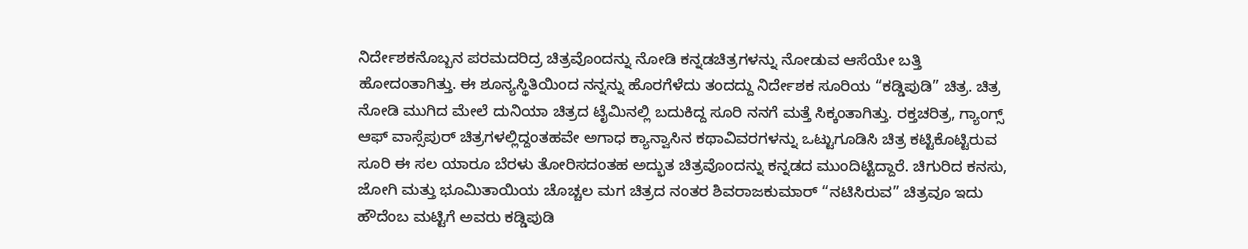ನಿರ್ದೇಶಕನೊಬ್ಬನ ಪರಮದರಿದ್ರ ಚಿತ್ರವೊಂದನ್ನು ನೋಡಿ ಕನ್ನಡಚಿತ್ರಗಳನ್ನು ನೋಡುವ ಆಸೆಯೇ ಬತ್ತಿ ಹೋದಂತಾಗಿತ್ತು. ಈ ಶೂನ್ಯಸ್ಥಿತಿಯಿಂದ ನನ್ನನ್ನು ಹೊರಗೆಳೆದು ತಂದದ್ದು ನಿರ್ದೇಶಕ ಸೂರಿಯ “ಕಡ್ಡಿಪುಡಿ” ಚಿತ್ರ. ಚಿತ್ರ ನೋಡಿ ಮುಗಿದ ಮೇಲೆ ದುನಿಯಾ ಚಿತ್ರದ ಟೈಮಿನಲ್ಲಿ ಬದುಕಿದ್ದ ಸೂರಿ ನನಗೆ ಮತ್ತೆ ಸಿಕ್ಕಂತಾಗಿತ್ತು. ರಕ್ತಚರಿತ್ರ, ಗ್ಯಾಂಗ್ಸ್ ಆಫ್ ವಾಸ್ಸೆಪುರ್ ಚಿತ್ರಗಳಲ್ಲಿದ್ದಂತಹವೇ ಅಗಾಧ ಕ್ಯಾನ್ವಾಸಿನ ಕಥಾವಿವರಗಳನ್ನು ಒಟ್ಟುಗೂಡಿಸಿ ಚಿತ್ರ ಕಟ್ಟಿಕೊಟ್ಟಿರುವ ಸೂರಿ ಈ ಸಲ ಯಾರೂ ಬೆರಳು ತೋರಿಸದಂತಹ ಅದ್ಭುತ ಚಿತ್ರವೊಂದನ್ನು ಕನ್ನಡದ ಮುಂದಿಟ್ಟಿದ್ದಾರೆ. ಚಿಗುರಿದ ಕನಸು, ಜೋಗಿ ಮತ್ತು ಭೂಮಿತಾಯಿಯ ಚೊಚ್ಚಲ ಮಗ ಚಿತ್ರದ ನಂತರ ಶಿವರಾಜಕುಮಾರ್ “ನಟಿಸಿರುವ” ಚಿತ್ರವೂ ಇದು ಹೌದೆಂಬ ಮಟ್ಟಿಗೆ ಅವರು ಕಡ್ಡಿಪುಡಿ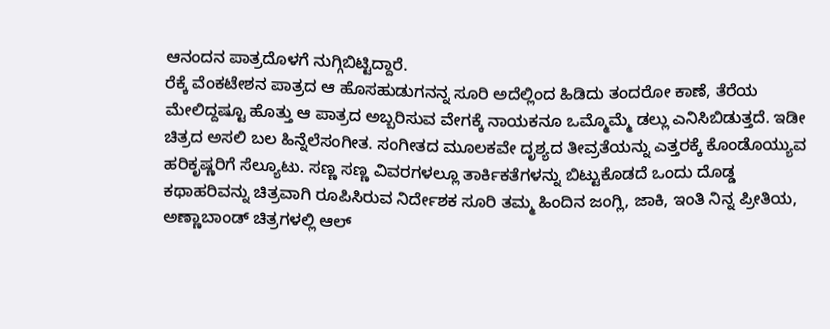ಆನಂದನ ಪಾತ್ರದೊಳಗೆ ನುಗ್ಗಿಬಿಟ್ಟಿದ್ದಾರೆ.
ರೆಕ್ಕೆ ವೆಂಕಟೇಶನ ಪಾತ್ರದ ಆ ಹೊಸಹುಡುಗನನ್ನ ಸೂರಿ ಅದೆಲ್ಲಿಂದ ಹಿಡಿದು ತಂದರೋ ಕಾಣೆ, ತೆರೆಯ ಮೇಲಿದ್ದಷ್ಟೂ ಹೊತ್ತು ಆ ಪಾತ್ರದ ಅಬ್ಬರಿಸುವ ವೇಗಕ್ಕೆ ನಾಯಕನೂ ಒಮ್ಮೊಮ್ಮೆ ಡಲ್ಲು ಎನಿಸಿಬಿಡುತ್ತದೆ. ಇಡೀ ಚಿತ್ರದ ಅಸಲಿ ಬಲ ಹಿನ್ನೆಲೆಸಂಗೀತ. ಸಂಗೀತದ ಮೂಲಕವೇ ದೃಶ್ಯದ ತೀವ್ರತೆಯನ್ನು ಎತ್ತರಕ್ಕೆ ಕೊಂಡೊಯ್ಯುವ ಹರಿಕೃಷ್ಣರಿಗೆ ಸೆಲ್ಯೂಟು. ಸಣ್ಣ ಸಣ್ಣ ವಿವರಗಳಲ್ಲೂ ತಾರ್ಕಿಕತೆಗಳನ್ನು ಬಿಟ್ಟುಕೊಡದೆ ಒಂದು ದೊಡ್ಡ ಕಥಾಹರಿವನ್ನು ಚಿತ್ರವಾಗಿ ರೂಪಿಸಿರುವ ನಿರ್ದೇಶಕ ಸೂರಿ ತಮ್ಮ ಹಿಂದಿನ ಜಂಗ್ಲಿ, ಜಾಕಿ, ಇಂತಿ ನಿನ್ನ ಪ್ರೀತಿಯ, ಅಣ್ಣಾಬಾಂಡ್ ಚಿತ್ರಗಳಲ್ಲಿ ಆಲ್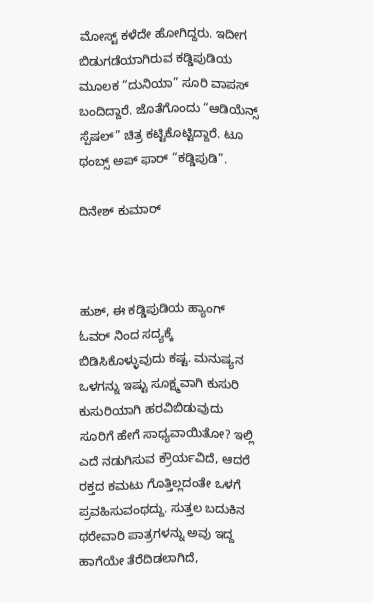ಮೋಸ್ಟ್ ಕಳೆದೇ ಹೋಗಿದ್ದರು. ಇದೀಗ ಬಿಡುಗಡೆಯಾಗಿರುವ ಕಡ್ಡಿಪುಡಿಯ ಮೂಲಕ “ದುನಿಯಾ” ಸೂರಿ ವಾಪಸ್ ಬಂದಿದ್ದಾರೆ. ಜೊತೆಗೊಂದು “ಆಡಿಯೆನ್ಸ್ ಸ್ಪೆಷಲ್” ಚಿತ್ರ ಕಟ್ಟಿಕೊಟ್ಟಿದ್ದಾರೆ. ಟೂ ಥಂಬ್ಸ್ ಅಪ್ ಫಾರ್ “ಕಡ್ಡಿಪುಡಿ”.

ದಿನೇಶ್ ಕುಮಾರ್



ಹುಶ್, ಈ ಕಡ್ಡಿಪುಡಿಯ ಹ್ಯಾಂಗ್ ಓವರ್ ನಿಂದ ಸದ್ಯಕ್ಕೆ ಬಿಡಿಸಿಕೊಳ್ಳುವುದು ಕಷ್ಟ. ಮನುಷ್ಯನ ಒಳಗನ್ನು ಇಷ್ಟು ಸೂಕ್ಷ್ಮವಾಗಿ ಕುಸುರಿ ಕುಸುರಿಯಾಗಿ ಹರವಿಬಿಡುವುದು ಸೂರಿಗೆ ಹೇಗೆ ಸಾಧ್ಯವಾಯಿತೋ? ಇಲ್ಲಿ ಎದೆ ನಡುಗಿಸುವ ಕ್ರೌರ್ಯವಿದೆ, ಆದರೆ ರಕ್ತದ ಕಮಟು ಗೊತ್ತಿಲ್ಲದಂತೇ ಒಳಗೆ ಪ್ರವಹಿಸುವಂಥದ್ದು. ಸುತ್ತಲ ಬದುಕಿನ ಥರೇವಾರಿ ಪಾತ್ರಗಳನ್ನು ಅವು ಇದ್ದ ಹಾಗೆಯೇ ತೆರೆದಿಡಲಾಗಿದೆ,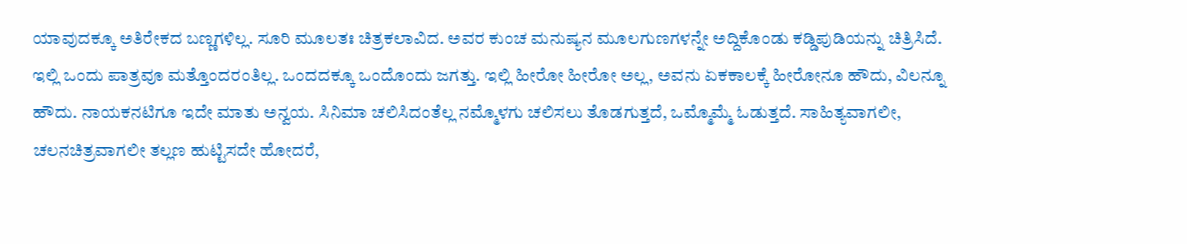ಯಾವುದಕ್ಕೂ ಅತಿರೇಕದ ಬಣ್ಣಗಳಿಲ್ಲ. ಸೂರಿ ಮೂಲತಃ ಚಿತ್ರಕಲಾವಿದ. ಅವರ ಕುಂಚ ಮನುಷ್ಯನ ಮೂಲಗುಣಗಳನ್ನೇ ಅದ್ದಿಕೊಂಡು ಕಡ್ಡಿಪುಡಿಯನ್ನು ಚಿತ್ರಿಸಿದೆ. ಇಲ್ಲಿ ಒಂದು ಪಾತ್ರವೂ ಮತ್ತೊಂದರಂತಿಲ್ಲ. ಒಂದದಕ್ಕೂ ಒಂದೊಂದು ಜಗತ್ತು. ಇಲ್ಲಿ ಹೀರೋ ಹೀರೋ ಅಲ್ಲ, ಅವನು ಏಕಕಾಲಕ್ಕೆ ಹೀರೋನೂ ಹೌದು, ವಿಲನ್ನೂ ಹೌದು. ನಾಯಕನಟಿಗೂ ಇದೇ ಮಾತು ಅನ್ವಯ. ಸಿನಿಮಾ ಚಲಿಸಿದಂತೆಲ್ಲ ನಮ್ಮೊಳಗು ಚಲಿಸಲು ತೊಡಗುತ್ತದೆ, ಒಮ್ಮೊಮ್ಮೆ ಓಡುತ್ತದೆ. ಸಾಹಿತ್ಯವಾಗಲೀ, ಚಲನಚಿತ್ರವಾಗಲೀ ತಲ್ಲಣ ಹುಟ್ಟಿಸದೇ ಹೋದರೆ,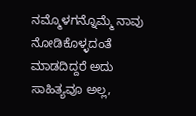ನಮ್ಮೊಳಗನ್ನೊಮ್ಮೆ ನಾವು ನೋಡಿಕೊಳ್ಳದಂತೆ ಮಾಡದಿದ್ದರೆ ಅದು ಸಾಹಿತ್ಯವೂ ಅಲ್ಲ,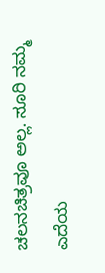ಚಲನಚಿತ್ರವೂ ಅಲ್ಲ. ಸೂರಿ ನಮ್ಮ ಎದೆಯ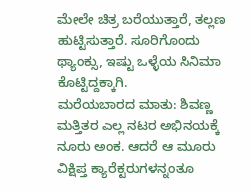ಮೇಲೇ ಚಿತ್ರ ಬರೆಯುತ್ತಾರೆ, ತಲ್ಲಣ ಹುಟ್ಟಿಸುತ್ತಾರೆ. ಸೂರಿಗೊಂದು ಥ್ಯಾಂಕ್ಸು, ಇಷ್ಟು ಒಳ್ಳೆಯ ಸಿನಿಮಾ ಕೊಟ್ಟಿದ್ದಕ್ಕಾಗಿ.
ಮರೆಯಬಾರದ ಮಾತು: ಶಿವಣ್ಣ ಮತ್ತಿತರ ಎಲ್ಲ ನಟರ ಅಭಿನಯಕ್ಕೆ ನೂರು ಅಂಕ. ಆದರೆ ಆ ಮೂರು ವಿಕ್ಷಿಪ್ತ ಕ್ಯಾರೆಕ್ಟರುಗಳನ್ನಂತೂ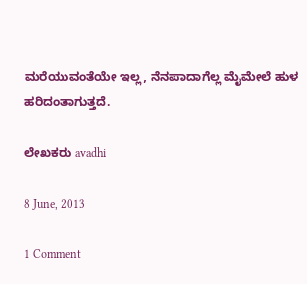ಮರೆಯುವಂತೆಯೇ ಇಲ್ಲ, ನೆನಪಾದಾಗೆಲ್ಲ ಮೈಮೇಲೆ ಹುಳ ಹರಿದಂತಾಗುತ್ತದೆ.

ಲೇಖಕರು avadhi

8 June, 2013

1 Comment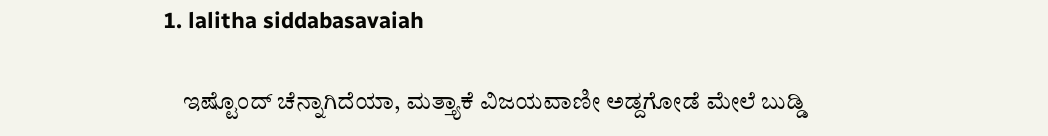1. lalitha siddabasavaiah

    ಇಷ್ಟೊಂದ್ ಚೆನ್ನಾಗಿದೆಯಾ, ಮತ್ತ್ಯಾಕೆ ವಿಜಯವಾಣೀ ಅಡ್ದಗೋಡೆ ಮೇಲೆ ಬುಡ್ಡಿ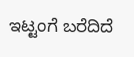ಇಟ್ಟಂಗೆ ಬರೆದಿದೆ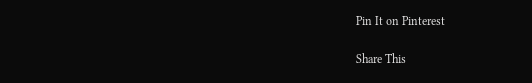Pin It on Pinterest

Share This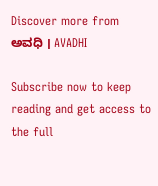Discover more from ಅವಧಿ । AVADHI

Subscribe now to keep reading and get access to the full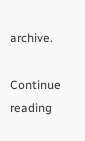archive.

Continue reading